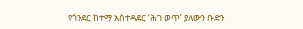የጎንደር ከተማ አስተዳደር ‘ሕገ ወጥ’ ያለውን ቡድን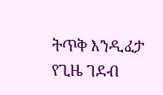ትጥቅ እንዲፈታ የጊዜ ገደብ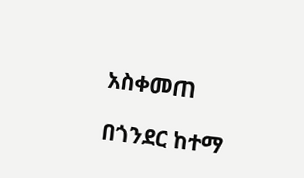አስቀመጠ

በጎንደር ከተማ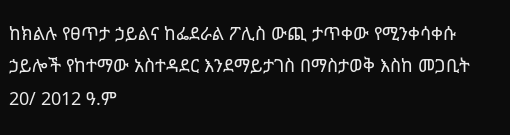ከክልሉ የፀጥታ ኃይልና ከፌደራል ፖሊስ ውጪ ታጥቀው የሚንቀሳቀሱ ኃይሎች የከተማው አስተዳደር እንደማይታገስ በማስታወቅ እስከ መጋቢት 20/ 2012 ዓ.ም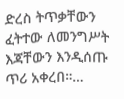ድረስ ትጥቃቸውን ፈትተው ለመንግሥት እጃቸውን እንዲሰጡ ጥሪ አቀረበ።…